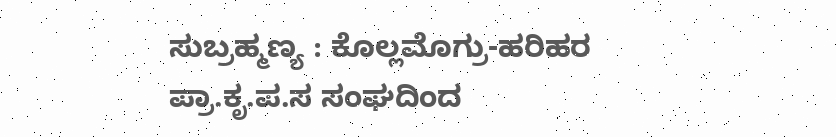ಸುಬ್ರಹ್ಮಣ್ಯ : ಕೊಲ್ಲಮೊಗ್ರು-ಹರಿಹರ ಪ್ರಾ.ಕೃ.ಪ.ಸ ಸಂಘದಿಂದ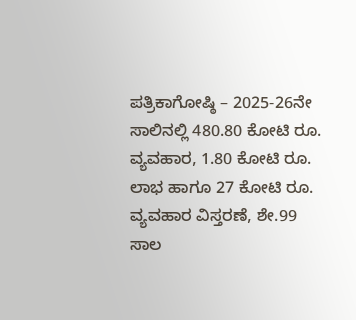ಪತ್ರಿಕಾಗೋಷ್ಠಿ – 2025-26ನೇ ಸಾಲಿನಲ್ಲಿ 480.80 ಕೋಟಿ ರೂ. ವ್ಯವಹಾರ, 1.80 ಕೋಟಿ ರೂ. ಲಾಭ ಹಾಗೂ 27 ಕೋಟಿ ರೂ. ವ್ಯವಹಾರ ವಿಸ್ತರಣೆ, ಶೇ.99 ಸಾಲ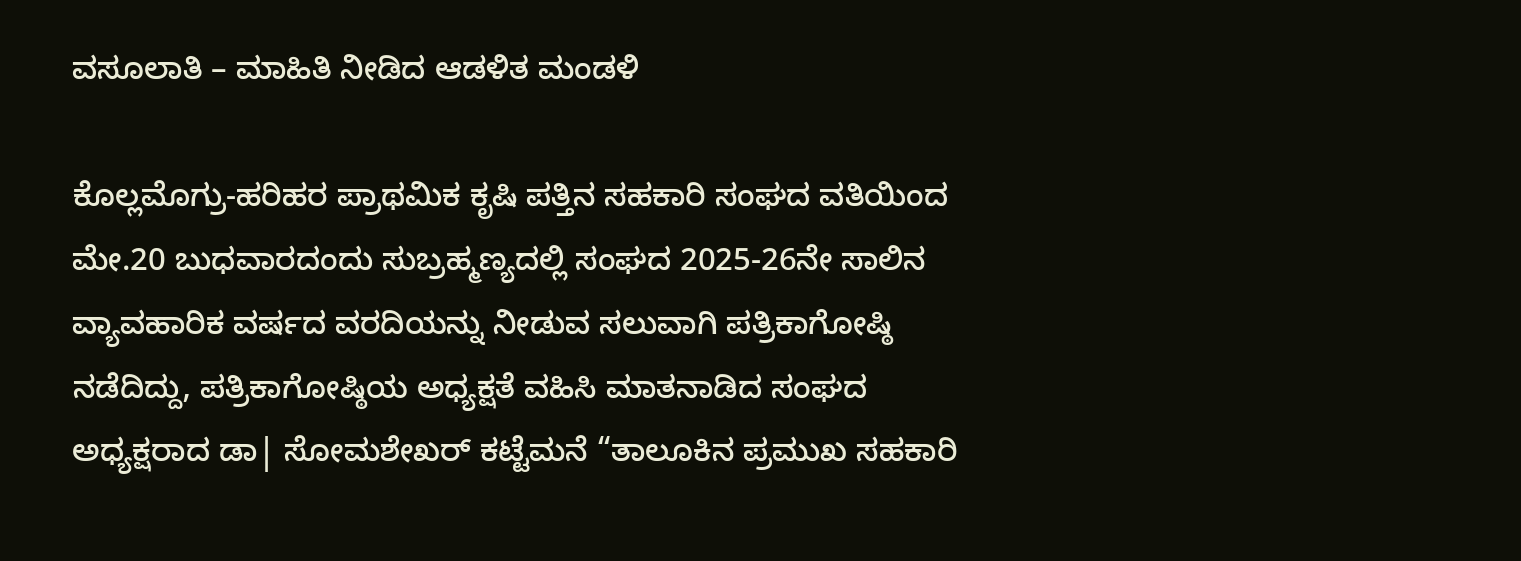ವಸೂಲಾತಿ – ಮಾಹಿತಿ ನೀಡಿದ ಆಡಳಿತ ಮಂಡಳಿ

ಕೊಲ್ಲಮೊಗ್ರು-ಹರಿಹರ ಪ್ರಾಥಮಿಕ ಕೃಷಿ ಪತ್ತಿನ ಸಹಕಾರಿ ಸಂಘದ ವತಿಯಿಂದ ಮೇ.20 ಬುಧವಾರದಂದು ಸುಬ್ರಹ್ಮಣ್ಯದಲ್ಲಿ ಸಂಘದ 2025-26ನೇ ಸಾಲಿನ ವ್ಯಾವಹಾರಿಕ ವರ್ಷದ ವರದಿಯನ್ನು ನೀಡುವ ಸಲುವಾಗಿ ಪತ್ರಿಕಾಗೋಷ್ಠಿ ನಡೆದಿದ್ದು, ಪತ್ರಿಕಾಗೋಷ್ಠಿಯ ಅಧ್ಯಕ್ಷತೆ ವಹಿಸಿ ಮಾತನಾಡಿದ ಸಂಘದ ಅಧ್ಯಕ್ಷರಾದ ಡಾ| ಸೋಮಶೇಖರ್ ಕಟ್ಟೆಮನೆ “ತಾಲೂಕಿನ ಪ್ರಮುಖ ಸಹಕಾರಿ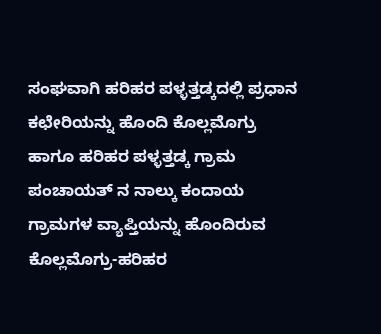ಸಂಘವಾಗಿ ಹರಿಹರ ಪಳ್ಳತ್ತಡ್ಕದಲ್ಲಿ ಪ್ರಧಾನ ಕಛೇರಿಯನ್ನು ಹೊಂದಿ ಕೊಲ್ಲಮೊಗ್ರು ಹಾಗೂ ಹರಿಹರ ಪಳ್ಳತ್ತಡ್ಕ ಗ್ರಾಮ ಪಂಚಾಯತ್ ನ ನಾಲ್ಕು ಕಂದಾಯ ಗ್ರಾಮಗಳ ವ್ಯಾಪ್ತಿಯನ್ನು ಹೊಂದಿರುವ ಕೊಲ್ಲಮೊಗ್ರು-ಹರಿಹರ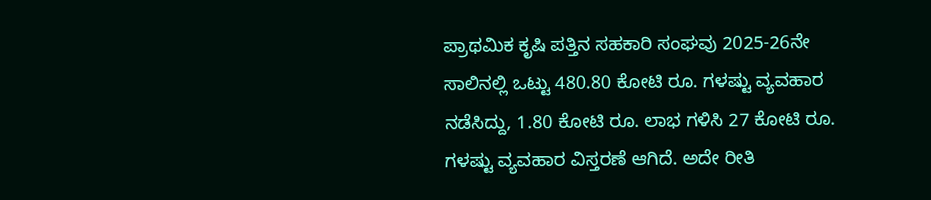ಪ್ರಾಥಮಿಕ ಕೃಷಿ ಪತ್ತಿನ ಸಹಕಾರಿ ಸಂಘವು 2025-26ನೇ ಸಾಲಿನಲ್ಲಿ ಒಟ್ಟು 480.80 ಕೋಟಿ ರೂ. ಗಳಷ್ಟು ವ್ಯವಹಾರ ನಡೆಸಿದ್ದು, 1.80 ಕೋಟಿ ರೂ. ಲಾಭ ಗಳಿಸಿ 27 ಕೋಟಿ ರೂ. ಗಳಷ್ಟು ವ್ಯವಹಾರ ವಿಸ್ತರಣೆ ಆಗಿದೆ. ಅದೇ ರೀತಿ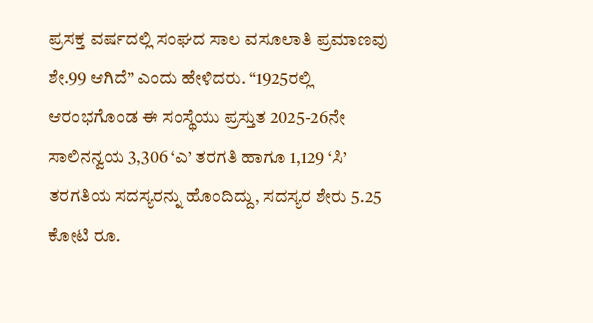ಪ್ರಸಕ್ತ ವರ್ಷದಲ್ಲಿ ಸಂಘದ ಸಾಲ ವಸೂಲಾತಿ ಪ್ರಮಾಣವು ಶೇ.99 ಆಗಿದೆ” ಎಂದು ಹೇಳಿದರು. “1925ರಲ್ಲಿ ಆರಂಭಗೊಂಡ ಈ ಸಂಸ್ಥೆಯು ಪ್ರಸ್ತುತ 2025-26ನೇ ಸಾಲಿನನ್ವಯ 3,306 ‘ಎ’ ತರಗತಿ ಹಾಗೂ 1,129 ‘ಸಿ’ ತರಗತಿಯ ಸದಸ್ಯರನ್ನು ಹೊಂದಿದ್ದು, ಸದಸ್ಯರ ಶೇರು 5.25 ಕೋಟಿ ರೂ.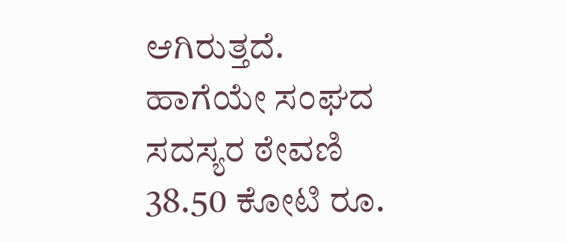ಆಗಿರುತ್ತದೆ. ಹಾಗೆಯೇ ಸಂಘದ ಸದಸ್ಯರ ಠೇವಣಿ 38.50 ಕೋಟಿ ರೂ.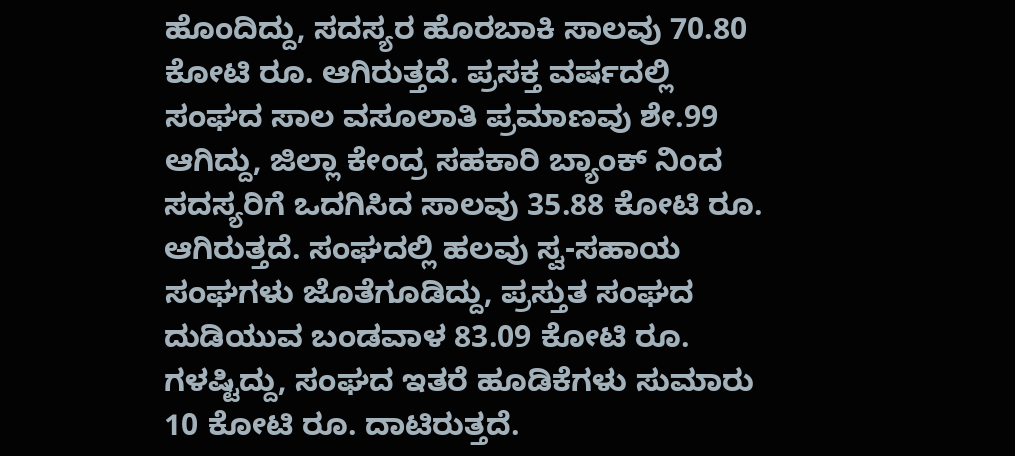ಹೊಂದಿದ್ದು, ಸದಸ್ಯರ ಹೊರಬಾಕಿ ಸಾಲವು 70.80 ಕೋಟಿ ರೂ. ಆಗಿರುತ್ತದೆ. ಪ್ರಸಕ್ತ ವರ್ಷದಲ್ಲಿ ಸಂಘದ ಸಾಲ ವಸೂಲಾತಿ ಪ್ರಮಾಣವು ಶೇ.99 ಆಗಿದ್ದು, ಜಿಲ್ಲಾ ಕೇಂದ್ರ ಸಹಕಾರಿ ಬ್ಯಾಂಕ್ ನಿಂದ ಸದಸ್ಯರಿಗೆ ಒದಗಿಸಿದ ಸಾಲವು 35.88 ಕೋಟಿ ರೂ. ಆಗಿರುತ್ತದೆ. ಸಂಘದಲ್ಲಿ ಹಲವು ಸ್ವ-ಸಹಾಯ ಸಂಘಗಳು ಜೊತೆಗೂಡಿದ್ದು, ಪ್ರಸ್ತುತ ಸಂಘದ ದುಡಿಯುವ ಬಂಡವಾಳ 83.09 ಕೋಟಿ ರೂ. ಗಳಷ್ಟಿದ್ದು, ಸಂಘದ ಇತರೆ ಹೂಡಿಕೆಗಳು ಸುಮಾರು 10 ಕೋಟಿ ರೂ. ದಾಟಿರುತ್ತದೆ.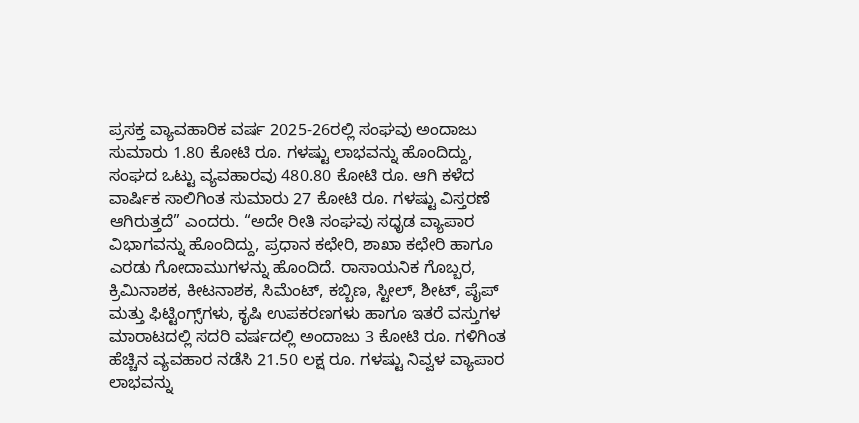ಪ್ರಸಕ್ತ ವ್ಯಾವಹಾರಿಕ ವರ್ಷ 2025-26ರಲ್ಲಿ ಸಂಘವು ಅಂದಾಜು ಸುಮಾರು 1.80 ಕೋಟಿ ರೂ. ಗಳಷ್ಟು ಲಾಭವನ್ನು ಹೊಂದಿದ್ದು, ಸಂಘದ ಒಟ್ಟು ವ್ಯವಹಾರವು 480.80 ಕೋಟಿ ರೂ. ಆಗಿ ಕಳೆದ ವಾರ್ಷಿಕ ಸಾಲಿಗಿಂತ ಸುಮಾರು 27 ಕೋಟಿ ರೂ. ಗಳಷ್ಟು ವಿಸ್ತರಣೆ ಆಗಿರುತ್ತದೆ” ಎಂದರು. “ಅದೇ ರೀತಿ ಸಂಘವು ಸಧೃಡ ವ್ಯಾಪಾರ ವಿಭಾಗವನ್ನು ಹೊಂದಿದ್ದು, ಪ್ರಧಾನ ಕಛೇರಿ, ಶಾಖಾ ಕಛೇರಿ ಹಾಗೂ ಎರಡು ಗೋದಾಮುಗಳನ್ನು ಹೊಂದಿದೆ. ರಾಸಾಯನಿಕ ಗೊಬ್ಬರ, ಕ್ರಿಮಿನಾಶಕ, ಕೀಟನಾಶಕ, ಸಿಮೆಂಟ್, ಕಬ್ಬಿಣ, ಸ್ಟೀಲ್, ಶೀಟ್, ಪೈಪ್‌ ಮತ್ತು ಫಿಟ್ಟಿಂಗ್ಸ್‌ಗಳು, ಕೃಷಿ ಉಪಕರಣಗಳು ಹಾಗೂ ಇತರೆ ವಸ್ತುಗಳ ಮಾರಾಟದಲ್ಲಿ ಸದರಿ ವರ್ಷದಲ್ಲಿ ಅಂದಾಜು 3 ಕೋಟಿ ರೂ. ಗಳಿಗಿಂತ ಹೆಚ್ಚಿನ ವ್ಯವಹಾರ ನಡೆಸಿ 21.50 ಲಕ್ಷ ರೂ. ಗಳಷ್ಟು ನಿವ್ವಳ ವ್ಯಾಪಾರ ಲಾಭವನ್ನು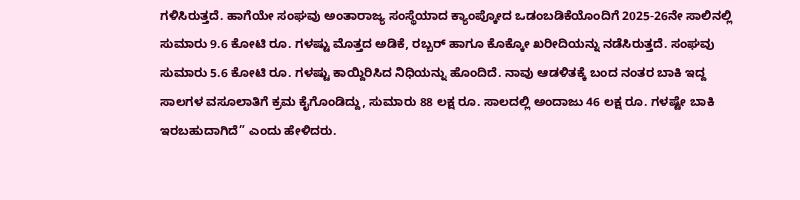ಗಳಿಸಿರುತ್ತದೆ. ಹಾಗೆಯೇ ಸಂಘವು ಅಂತಾರಾಜ್ಯ ಸಂಸ್ಥೆಯಾದ ಕ್ಯಾಂಪ್ಕೋದ ಒಡಂಬಡಿಕೆಯೊಂದಿಗೆ 2025-26ನೇ ಸಾಲಿನಲ್ಲಿ ಸುಮಾರು 9.6 ಕೋಟಿ ರೂ. ಗಳಷ್ಟು ಮೊತ್ತದ ಅಡಿಕೆ, ರಬ್ಬರ್ ಹಾಗೂ ಕೊಕ್ಕೋ ಖರೀದಿಯನ್ನು ನಡೆಸಿರುತ್ತದೆ. ಸಂಘವು ಸುಮಾರು 5.6 ಕೋಟಿ ರೂ. ಗಳಷ್ಟು ಕಾಯ್ದಿರಿಸಿದ ನಿಧಿಯನ್ನು ಹೊಂದಿದೆ. ನಾವು ಆಡಳಿತಕ್ಕೆ ಬಂದ ನಂತರ ಬಾಕಿ ಇದ್ದ ಸಾಲಗಳ ವಸೂಲಾತಿಗೆ ಕ್ರಮ ಕೈಗೊಂಡಿದ್ದು, ಸುಮಾರು 88 ಲಕ್ಷ ರೂ. ಸಾಲದಲ್ಲಿ ಅಂದಾಜು 46 ಲಕ್ಷ ರೂ. ಗಳಷ್ಟೇ ಬಾಕಿ ಇರಬಹುದಾಗಿದೆ” ಎಂದು ಹೇಳಿದರು.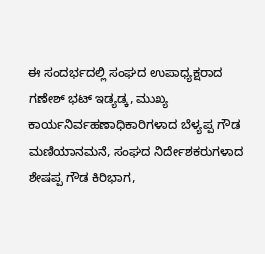ಈ ಸಂದರ್ಭದಲ್ಲಿ ಸಂಘದ ಉಪಾಧ್ಯಕ್ಷರಾದ ಗಣೇಶ್ ಭಟ್ ಇಡ್ಯಡ್ಕ, ಮುಖ್ಯ ಕಾರ್ಯನಿರ್ವಹಣಾಧಿಕಾರಿಗಳಾದ ಬೆಳ್ಯಪ್ಪ ಗೌಡ ಮಣಿಯಾನಮನೆ, ಸಂಘದ ನಿರ್ದೇಶಕರುಗಳಾದ ಶೇಷಪ್ಪ ಗೌಡ ಕಿರಿಭಾಗ,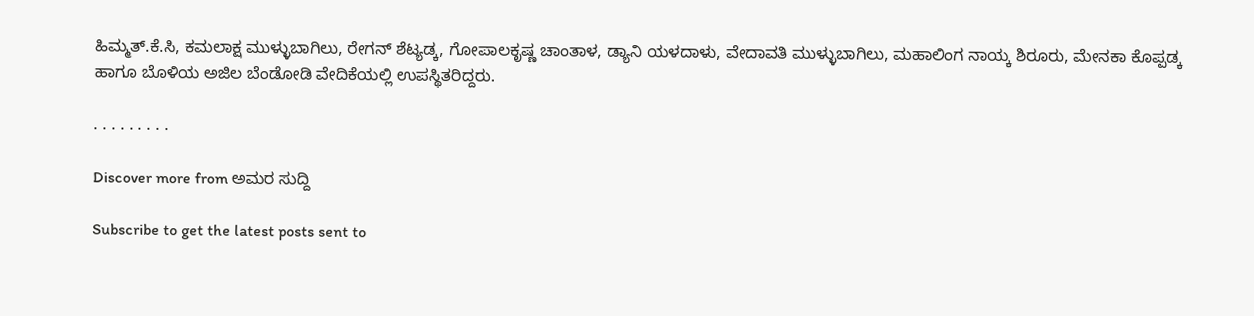ಹಿಮ್ಮತ್.ಕೆ.ಸಿ, ಕಮಲಾಕ್ಷ ಮುಳ್ಳುಬಾಗಿಲು, ರೇಗನ್ ಶೆಟ್ಯಡ್ಕ, ಗೋಪಾಲಕೃಷ್ಣ ಚಾಂತಾಳ, ಡ್ಯಾನಿ ಯಳದಾಳು, ವೇದಾವತಿ ಮುಳ್ಳುಬಾಗಿಲು, ಮಹಾಲಿಂಗ ನಾಯ್ಕ ಶಿರೂರು, ಮೇನಕಾ ಕೊಪ್ಪಡ್ಕ ಹಾಗೂ ಬೊಳಿಯ ಅಜಿಲ ಬೆಂಡೋಡಿ ವೇದಿಕೆಯಲ್ಲಿ ಉಪಸ್ಥಿತರಿದ್ದರು.

. . . . . . . . .

Discover more from ಅಮರ ಸುದ್ದಿ

Subscribe to get the latest posts sent to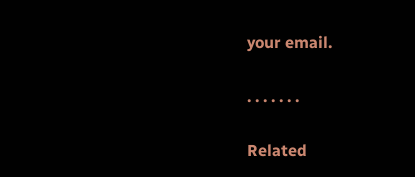your email.

. . . . . . .

Related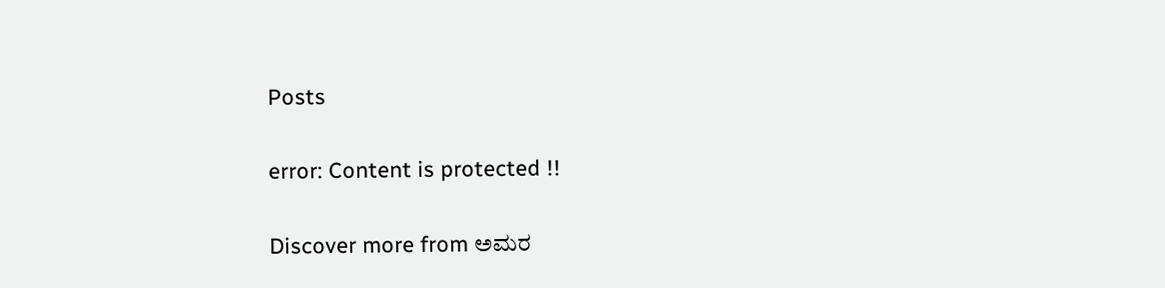Posts

error: Content is protected !!

Discover more from ಅಮರ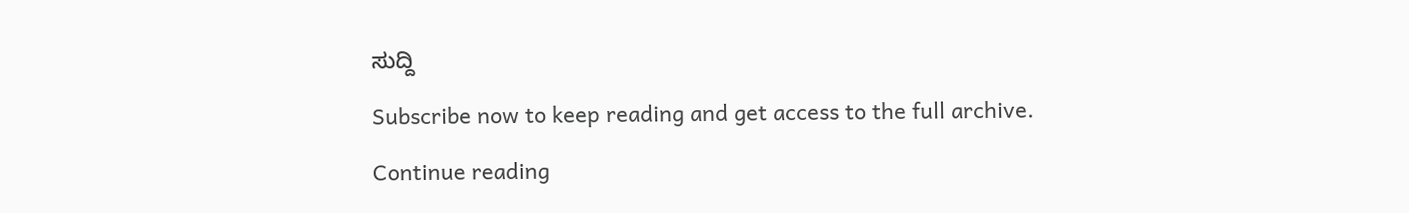ಸುದ್ದಿ

Subscribe now to keep reading and get access to the full archive.

Continue reading